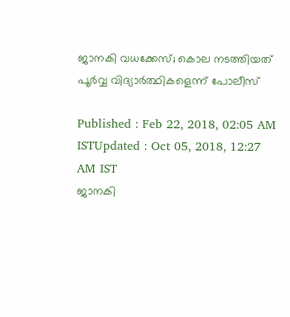ജാനകി വധക്കേസ്; കൊല നടത്തിയത് പൂർവ്വ വിദ്യാർത്ഥികളെന്ന് പോലീസ്

Published : Feb 22, 2018, 02:05 AM ISTUpdated : Oct 05, 2018, 12:27 AM IST
ജാനകി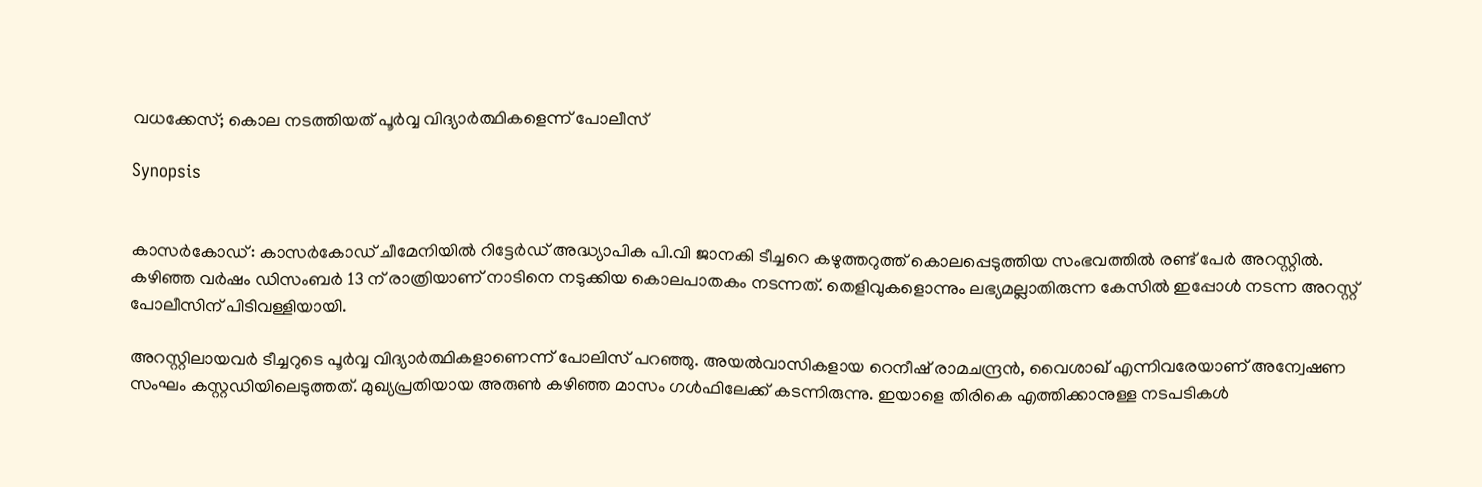വധക്കേസ്; കൊല നടത്തിയത് പൂർവ്വ വിദ്യാർത്ഥികളെന്ന് പോലീസ്

Synopsis


കാസര്‍കോഡ്: കാസര്‍കോഡ് ചീമേനിയില്‍ റിട്ടേര്‍ഡ് അദ്ധ്യാപിക പി.വി ജാനകി ടീച്ചറെ കഴുത്തറുത്ത് കൊലപ്പെടുത്തിയ സംഭവത്തില്‍ രണ്ട് പേര്‍ അറസ്റ്റില്‍. കഴിഞ്ഞ വര്‍ഷം ഡിസംബര്‍ 13 ന് രാത്രിയാണ് നാടിനെ നടുക്കിയ കൊലപാതകം നടന്നത്. തെളിവുകളൊന്നും ലഭ്യമല്ലാതിരുന്ന കേസില്‍ ഇപ്പോള്‍ നടന്ന അറസ്റ്റ് പോലീസിന് പിടിവള്ളിയായി.

അറസ്റ്റിലായവര്‍ ടീച്ചറുടെ പൂര്‍വ്വ വിദ്യാര്‍ത്ഥികളാണെന്ന് പോലിസ് പറഞ്ഞു. അയല്‍വാസികളായ റെനീഷ് രാമചന്ദ്രന്‍, വൈശാഖ് എന്നിവരേയാണ് അന്വേഷണ സംഘം കസ്റ്റഡിയിലെടുത്തത്. മുഖ്യപ്രതിയായ അരുണ്‍ കഴിഞ്ഞ മാസം ഗള്‍ഫിലേക്ക് കടന്നിരുന്നു. ഇയാളെ തിരികെ എത്തിക്കാനുള്ള നടപടികള്‍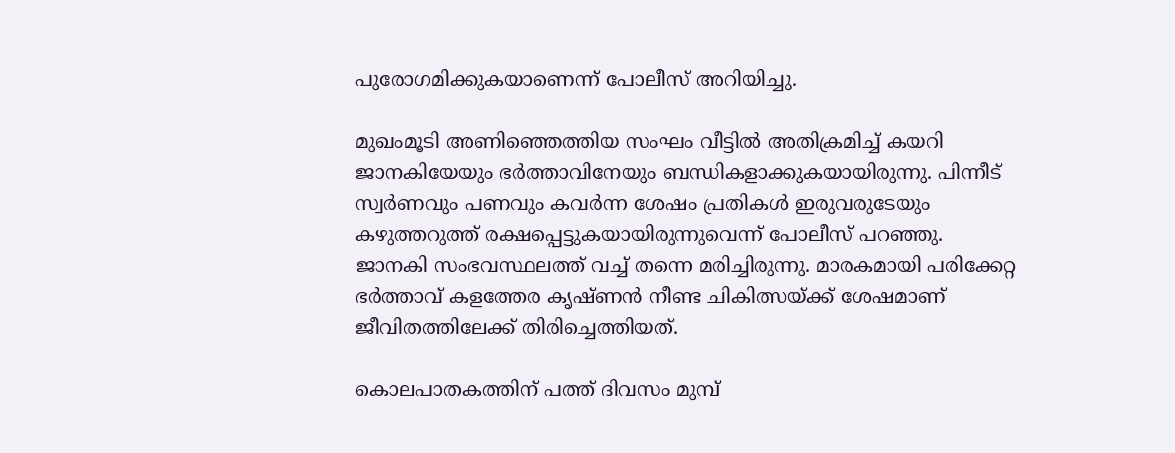പുരോഗമിക്കുകയാണെന്ന് പോലീസ് അറിയിച്ചു.

മുഖംമൂടി അണിഞ്ഞെത്തിയ സംഘം വീട്ടില്‍ അതിക്രമിച്ച് കയറി ജാനകിയേയും ഭര്‍ത്താവിനേയും ബന്ധികളാക്കുകയായിരുന്നു. പിന്നീട് സ്വര്‍ണവും പണവും കവര്‍ന്ന ശേഷം പ്രതികള്‍ ഇരുവരുടേയും കഴുത്തറുത്ത് രക്ഷപ്പെട്ടുകയായിരുന്നുവെന്ന് പോലീസ് പറഞ്ഞു. ജാനകി സംഭവസ്ഥലത്ത് വച്ച് തന്നെ മരിച്ചിരുന്നു. മാരകമായി പരിക്കേറ്റ ഭര്‍ത്താവ് കളത്തേര കൃഷ്ണന്‍ നീണ്ട ചികിത്സയ്ക്ക് ശേഷമാണ് ജീവിതത്തിലേക്ക് തിരിച്ചെത്തിയത്.

കൊലപാതകത്തിന് പത്ത് ദിവസം മുമ്പ്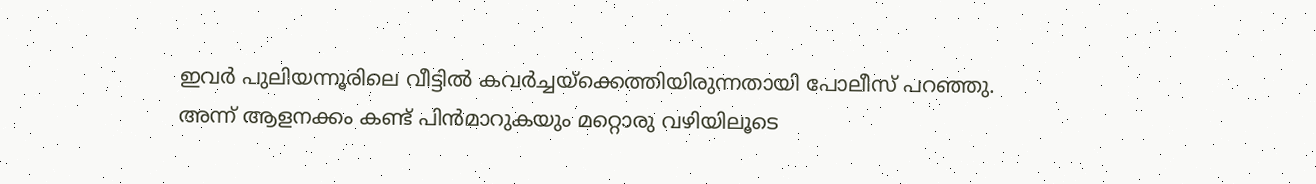ഇവര്‍ പുലിയന്നൂരിലെ വീട്ടില്‍ കവര്‍ച്ചയ്‌ക്കെത്തിയിരുന്നതായി പോലീസ് പറഞ്ഞു. അന്ന് ആളനക്കം കണ്ട് പിന്‍മാറുകയും മറ്റൊരു വഴിയിലൂടെ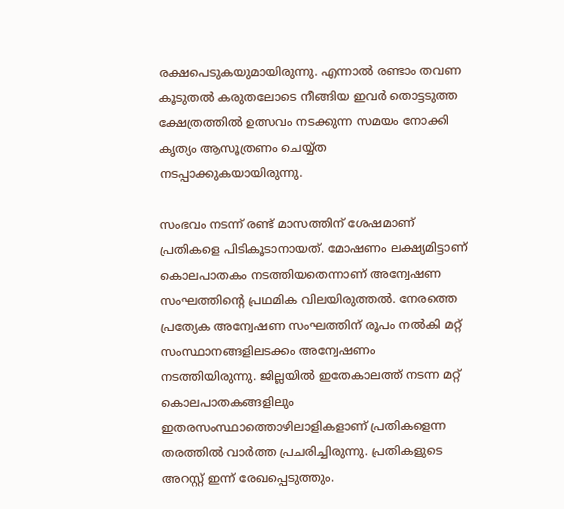രക്ഷപെടുകയുമായിരുന്നു. എന്നാല്‍ രണ്ടാം തവണ കൂടുതല്‍ കരുതലോടെ നീങ്ങിയ ഇവര്‍ തൊട്ടടുത്ത ക്ഷേത്രത്തില്‍ ഉത്സവം നടക്കുന്ന സമയം നോക്കി കൃത്യം ആസൂത്രണം ചെയ്യ്ത നടപ്പാക്കുകയായിരുന്നു.

സംഭവം നടന്ന് രണ്ട് മാസത്തിന് ശേഷമാണ് പ്രതികളെ പിടികൂടാനായത്. മോഷണം ലക്ഷ്യമിട്ടാണ് കൊലപാതകം നടത്തിയതെന്നാണ് അന്വേഷണ സംഘത്തിന്റെ പ്രഥമിക വിലയിരുത്തല്‍. നേരത്തെ പ്രത്യേക അന്വേഷണ സംഘത്തിന് രൂപം നല്‍കി മറ്റ് സംസ്ഥാനങ്ങളിലടക്കം അന്വേഷണം നടത്തിയിരുന്നു. ജില്ലയില്‍ ഇതേകാലത്ത് നടന്ന മറ്റ് കൊലപാതകങ്ങളിലും ഇതരസംസ്ഥാത്തൊഴിലാളികളാണ് പ്രതികളെന്ന തരത്തില്‍ വാര്‍ത്ത പ്രചരിച്ചിരുന്നു. പ്രതികളുടെ അറസ്റ്റ് ഇന്ന് രേഖപ്പെടുത്തും.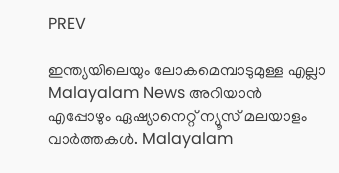PREV

ഇന്ത്യയിലെയും ലോകമെമ്പാടുമുള്ള എല്ലാ Malayalam News അറിയാൻ എപ്പോഴും ഏഷ്യാനെറ്റ് ന്യൂസ് മലയാളം വാർത്തകൾ. Malayalam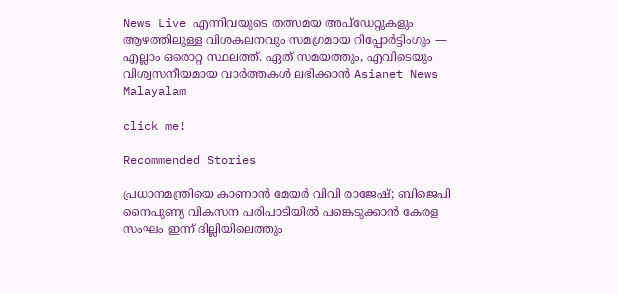News Live എന്നിവയുടെ തത്സമയ അപ്‌ഡേറ്റുകളും ആഴത്തിലുള്ള വിശകലനവും സമഗ്രമായ റിപ്പോർട്ടിംഗും — എല്ലാം ഒരൊറ്റ സ്ഥലത്ത്. ഏത് സമയത്തും, എവിടെയും വിശ്വസനീയമായ വാർത്തകൾ ലഭിക്കാൻ Asianet News Malayalam

click me!

Recommended Stories

പ്രധാനമന്ത്രിയെ കാണാൻ മേയര്‍ വിവി രാജേഷ്; ബിജെപി നൈപുണ്യ വികസന പരിപാടിയിൽ പങ്കെടുക്കാൻ കേരള സംഘം ഇന്ന് ദില്ലിയിലെത്തും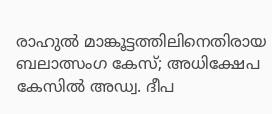രാഹുൽ മാങ്കൂട്ടത്തിലിനെതിരായ ബലാത്സംഗ കേസ്; അധിക്ഷേപ കേസിൽ അഡ്വ. ദീപ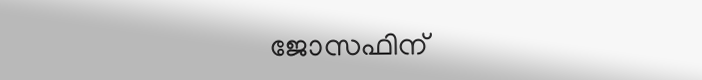ജോസഫിന്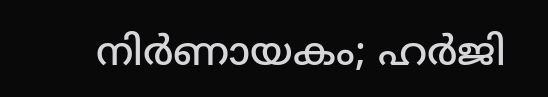നിര്‍ണായകം; ഹര്‍ജി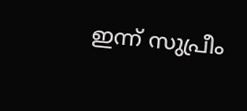ഇന്ന് സുപ്രീം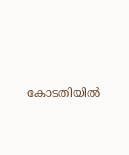കോടതിയിൽ